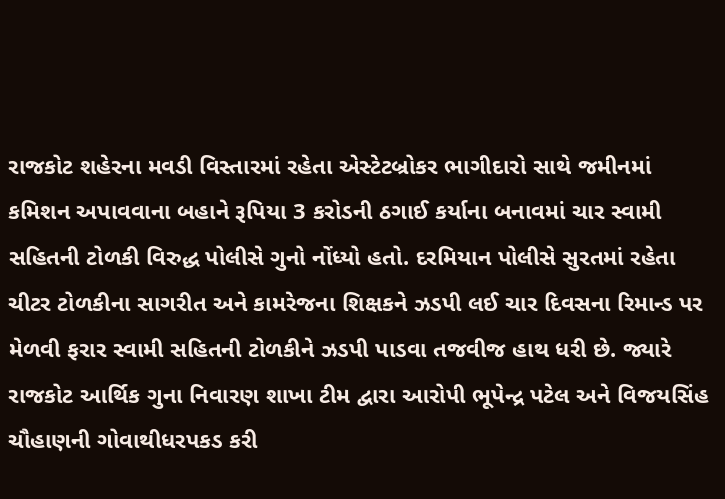રાજકોટ શહેરના મવડી વિસ્તારમાં રહેતા એસ્ટેટબ્રોકર ભાગીદારો સાથે જમીનમાં કમિશન અપાવવાના બહાને રૂપિયા 3 કરોડની ઠગાઈ કર્યાના બનાવમાં ચાર સ્વામી સહિતની ટોળકી વિરુદ્ધ પોલીસે ગુનો નોંધ્યો હતો. દરમિયાન પોલીસે સુરતમાં રહેતા ચીટર ટોળકીના સાગરીત અને કામરેજના શિક્ષકને ઝડપી લઈ ચાર દિવસના રિમાન્ડ પર મેળવી ફરાર સ્વામી સહિતની ટોળકીને ઝડપી પાડવા તજવીજ હાથ ધરી છે. જ્યારે રાજકોટ આર્થિક ગુના નિવારણ શાખા ટીમ દ્વારા આરોપી ભૂપેન્દ્ર પટેલ અને વિજયસિંહ ચૌહાણની ગોવાથીધરપકડ કરી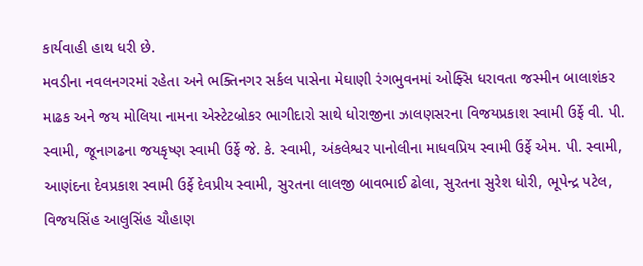કાર્યવાહી હાથ ધરી છે.
મવડીના નવલનગરમાં રહેતા અને ભક્તિનગર સર્કલ પાસેના મેઘાણી રંગભુવનમાં ઓફ્સિ ધરાવતા જસ્મીન બાલાશંકર માઢક અને જય મોલિયા નામના એસ્ટેટબ્રોકર ભાગીદારો સાથે ધોરાજીના ઝાલણસરના વિજયપ્રકાશ સ્વામી ઉર્ફે વી. પી. સ્વામી, જૂનાગઢના જયકૃષ્ણ સ્વામી ઉર્ફે જે. કે. સ્વામી, અંકલેશ્વર પાનોલીના માધવપ્રિય સ્વામી ઉર્ફે એમ. પી. સ્વામી, આણંદના દેવપ્રકાશ સ્વામી ઉર્ફે દેવપ્રીય સ્વામી, સુરતના લાલજી બાવભાઈ ઢોલા, સુરતના સુરેશ ધોરી, ભૂપેન્દ્ર પટેલ, વિજયસિંહ આલુસિંહ ચૌહાણ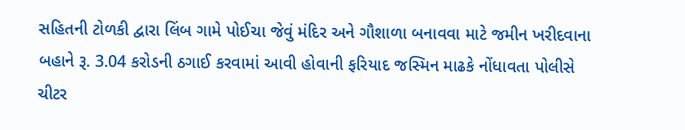સહિતની ટોળકી દ્વારા લિંબ ગામે પોઈચા જેવું મંદિર અને ગૌશાળા બનાવવા માટે જમીન ખરીદવાના બહાને રૂ. 3.04 કરોડની ઠગાઈ કરવામાં આવી હોવાની ફરિયાદ જસ્મિન માઢકે નોંધાવતા પોલીસે ચીટર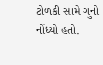ટોળકી સામે ગુનો નોંધ્યો હતો.